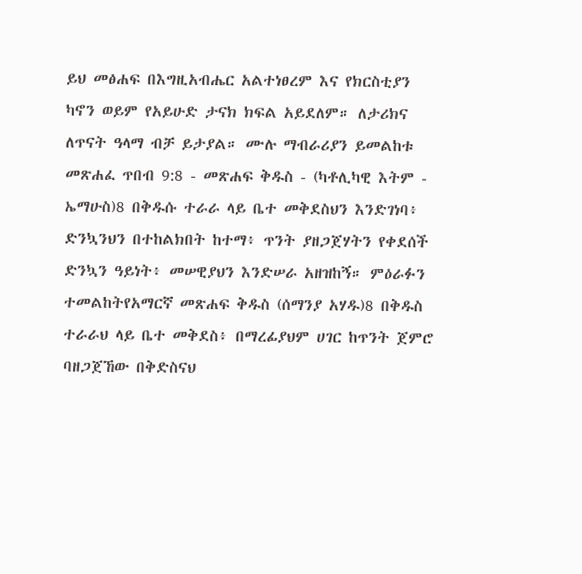ይህ መፅሐፍ በእግዚአብሔር አልተነፀረም እና የክርስቲያን ካኖን ወይም የአይሁድ ታናክ ክፍል አይደለም። ለታሪክና ለጥናት ዓላማ ብቻ ይታያል። ሙሉ ማብራሪያን ይመልከቱ መጽሐፈ ጥበብ 9:8 - መጽሐፍ ቅዱስ - (ካቶሊካዊ እትም - ኤማሁስ)8 በቅዱሱ ተራራ ላይ ቤተ መቅደስህን እንድገነባ፥ ድንኳንህን በተከልክበት ከተማ፥ ጥንት ያዘጋጀሃትን የቀደሰች ድንኳን ዓይነት፥ መሠዊያህን እንድሠራ አዘዝከኝ። ምዕራፉን ተመልከትየአማርኛ መጽሐፍ ቅዱስ (ሰማንያ አሃዱ)8 በቅዱስ ተራራህ ላይ ቤተ መቅደስ፥ በማረፊያህም ሀገር ከጥንት ጀምሮ ባዘጋጀኸው በቅድስናህ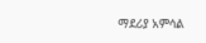ማደሪያ አምሳል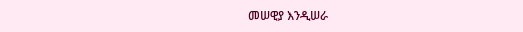መሠዊያ እንዲሠራ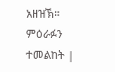አዘዝኽ። ምዕራፉን ተመልከት |